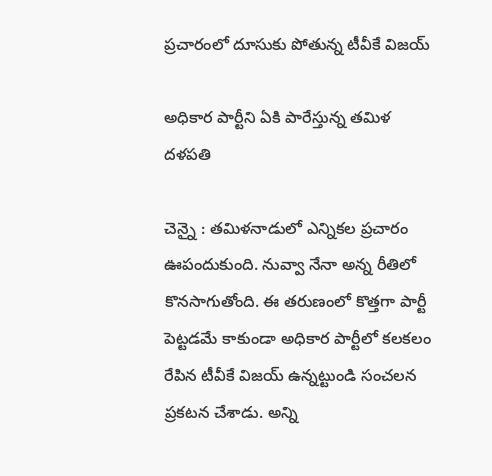ప్ర‌చారంలో దూసుకు పోతున్న టీవీకే విజ‌య్

అధికార పార్టీని ఏకి పారేస్తున్న త‌మిళ ద‌ళ‌ప‌తి

చెన్నై : త‌మిళ‌నాడులో ఎన్నిక‌ల ప్ర‌చారం ఊపందుకుంది. నువ్వా నేనా అన్న రీతిలో కొన‌సాగుతోంది. ఈ త‌రుణంలో కొత్త‌గా పార్టీ పెట్ట‌డ‌మే కాకుండా అధికార పార్టీలో క‌ల‌కలం రేపిన టీవీకే విజ‌య్ ఉన్న‌ట్టుండి సంచ‌ల‌న ప్ర‌క‌ట‌న చేశాడు. అన్ని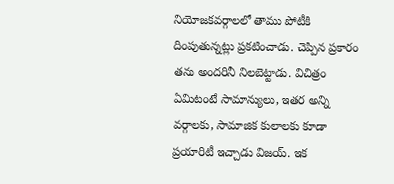నియోజ‌క‌వ‌ర్గాల‌లో తాము పోటీకి దింపుతున్న‌ట్లు ప్ర‌క‌టించాడు. చెప్పిన ప్ర‌కారం త‌ను అంద‌రినీ నిల‌బెట్టాడు. విచిత్రం ఏమిటంటే సామాన్యులు, ఇత‌ర అన్ని వ‌ర్గాల‌కు, సామాజిక కులాల‌కు కూడా ప్ర‌యారిటీ ఇచ్చాడు విజ‌య్. ఇక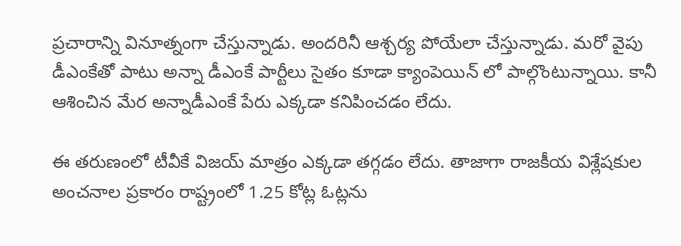ప్ర‌చారాన్ని వినూత్నంగా చేస్తున్నాడు. అంద‌రినీ ఆశ్చ‌ర్య పోయేలా చేస్తున్నాడు. మ‌రో వైపు డీఎంకేతో పాటు అన్నా డీఎంకే పార్టీలు సైతం కూడా క్యాంపెయిన్ లో పాల్గొంటున్నాయి. కానీ ఆశించిన మేర అన్నాడీఎంకే పేరు ఎక్క‌డా క‌నిపించ‌డం లేదు.

ఈ త‌రుణంలో టీవీకే విజ‌య్ మాత్రం ఎక్క‌డా త‌గ్గ‌డం లేదు. తాజాగా రాజ‌కీయ విశ్లేష‌కుల అంచ‌నాల ప్రకారం రాష్ట్రంలో 1.25 కోట్ల ఓట్ల‌ను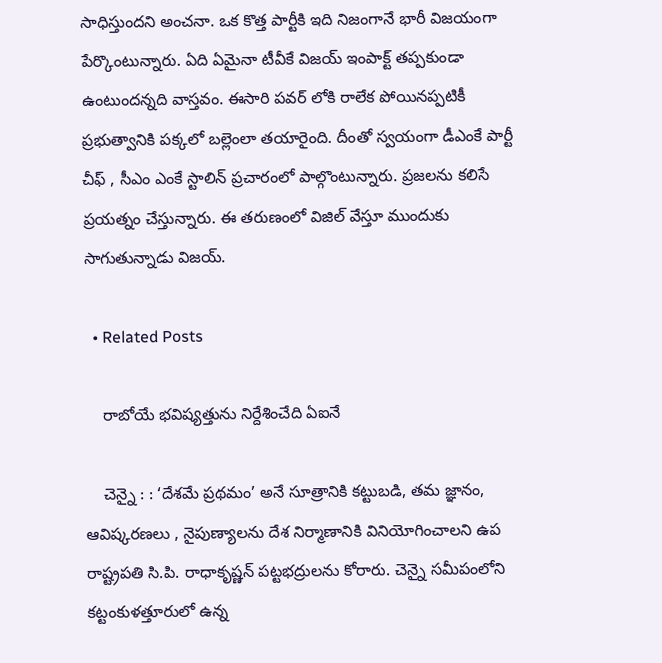సాధిస్తుంద‌ని అంచ‌నా. ఒక కొత్త పార్టీకి ఇది నిజంగానే భారీ విజ‌యంగా పేర్కొంటున్నారు. ఏది ఏమైనా టీవీకే విజ‌య్ ఇంపాక్ట్ త‌ప్ప‌కుండా ఉంటుంద‌న్న‌ది వాస్త‌వం. ఈసారి ప‌వ‌ర్ లోకి రాలేక పోయిన‌ప్ప‌టికీ ప్ర‌భుత్వానికి ప‌క్క‌లో బల్లెంలా త‌యారైంది. దీంతో స్వ‌యంగా డీఎంకే పార్టీ చీఫ్ , సీఎం ఎంకే స్టాలిన్ ప్ర‌చారంలో పాల్గొంటున్నారు. ప్ర‌జ‌ల‌ను క‌లిసే ప్ర‌య‌త్నం చేస్తున్నారు. ఈ త‌రుణంలో విజిల్ వేస్తూ ముందుకు సాగుతున్నాడు విజ‌య్.

  • Related Posts

    రాబోయే భ‌విష్య‌త్తును నిర్దేశించేది ఏఐనే

    చెన్నై : : ‘దేశమే ప్రథమం’ అనే సూత్రానికి కట్టుబడి, తమ జ్ఞానం, ఆవిష్కరణలు , నైపుణ్యాలను దేశ నిర్మాణానికి వినియోగించాలని ఉప రాష్ట్రపతి సి.పి. రాధాకృష్ణన్ పట్టభద్రులను కోరారు. చెన్నై సమీపంలోని కట్టంకుళత్తూరులో ఉన్న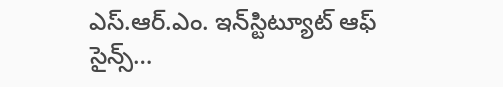ఎస్.ఆర్.ఎం. ఇన్‌స్టిట్యూట్ ఆఫ్ సైన్స్…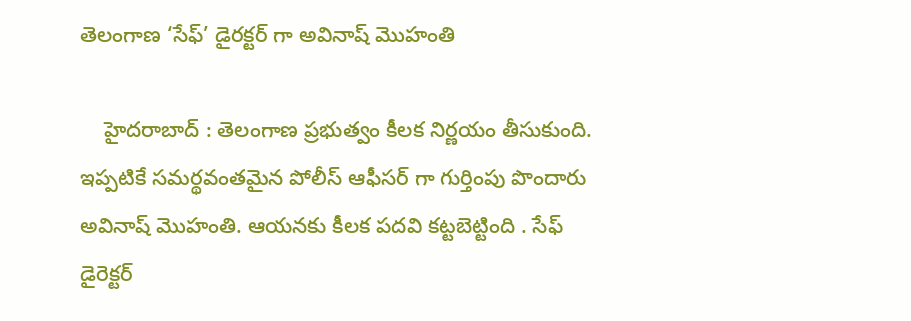తెలంగాణ ‘సేఫ్’ డైర‌క్ట‌ర్ గా అవినాష్ మొహంతి

    హైద‌రాబాద్ : తెలంగాణ ప్ర‌భుత్వం కీల‌క నిర్ణ‌యం తీసుకుంది. ఇప్ప‌టికే స‌మ‌ర్థ‌వంత‌మైన పోలీస్ ఆఫీస‌ర్ గా గుర్తింపు పొందారు అవినాష్ మొహంతి. ఆయ‌న‌కు కీల‌క ప‌ద‌వి క‌ట్ట‌బెట్టింది . సేఫ్ డైరెక్ట‌ర్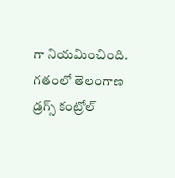గా నియ‌మించింది. గతంలో తెలంగాణ డ్రగ్స్ కంట్రోల్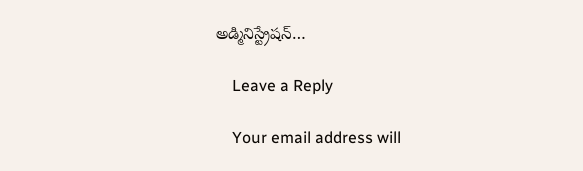అడ్మినిస్ట్రేషన్…

    Leave a Reply

    Your email address will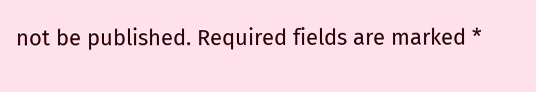not be published. Required fields are marked *